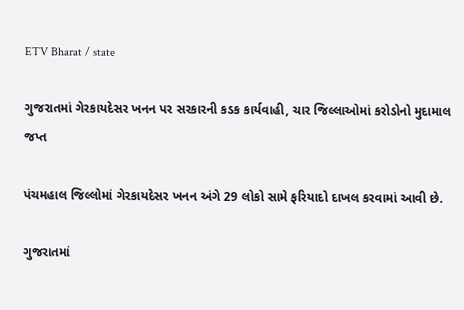ETV Bharat / state

ગુજરાતમાં ગેરકાયદેસર ખનન પર સરકારની કડક કાર્યવાહી, ચાર જિલ્લાઓમાં કરોડોનો મુદામાલ જપ્ત

પંચમહાલ જિલ્લોમાં ગેરકાયદેસર ખનન અંગે 29 લોકો સામે ફરિયાદો દાખલ કરવામાં આવી છે.

ગુજરાતમાં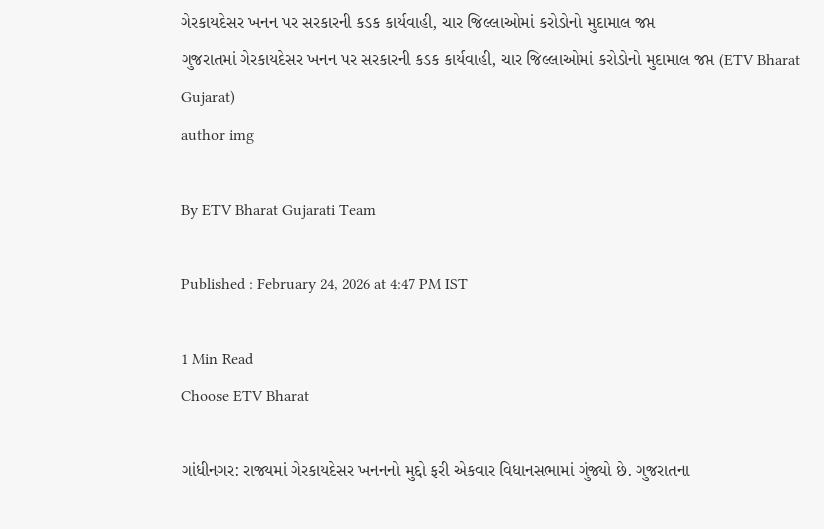ગેરકાયદેસર ખનન પર સરકારની કડક કાર્યવાહી, ચાર જિલ્લાઓમાં કરોડોનો મુદામાલ જપ્ત
ગુજરાતમાં ગેરકાયદેસર ખનન પર સરકારની કડક કાર્યવાહી, ચાર જિલ્લાઓમાં કરોડોનો મુદામાલ જપ્ત (ETV Bharat Gujarat)
author img

By ETV Bharat Gujarati Team

Published : February 24, 2026 at 4:47 PM IST

1 Min Read
Choose ETV Bharat

ગાંધીનગર: રાજ્યમાં ગેરકાયદેસર ખનનનો મુદ્દો ફરી એકવાર વિધાનસભામાં ગુંજ્યો છે. ગુજરાતના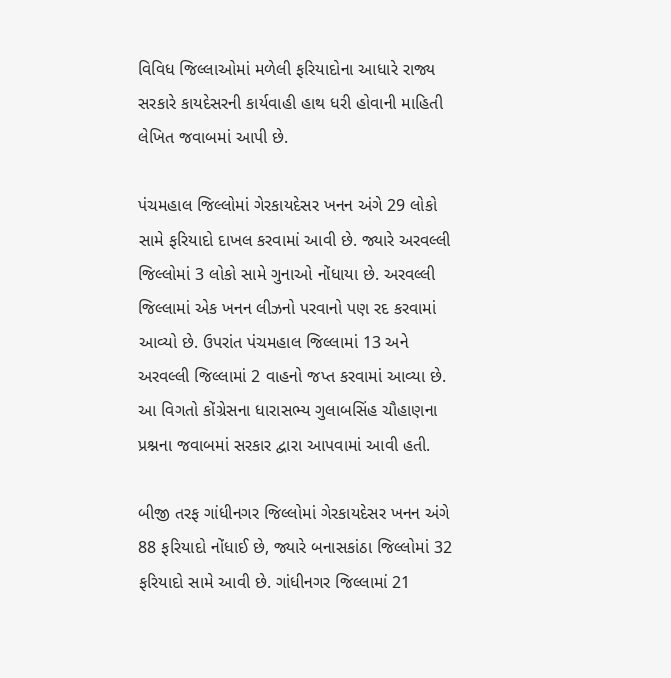વિવિધ જિલ્લાઓમાં મળેલી ફરિયાદોના આધારે રાજ્ય સરકારે કાયદેસરની કાર્યવાહી હાથ ધરી હોવાની માહિતી લેખિત જવાબમાં આપી છે.

પંચમહાલ જિલ્લોમાં ગેરકાયદેસર ખનન અંગે 29 લોકો સામે ફરિયાદો દાખલ કરવામાં આવી છે. જ્યારે અરવલ્લી જિલ્લોમાં 3 લોકો સામે ગુનાઓ નોંધાયા છે. અરવલ્લી જિલ્લામાં એક ખનન લીઝનો પરવાનો પણ રદ કરવામાં આવ્યો છે. ઉપરાંત પંચમહાલ જિલ્લામાં 13 અને અરવલ્લી જિલ્લામાં 2 વાહનો જપ્ત કરવામાં આવ્યા છે. આ વિગતો કોંગ્રેસના ધારાસભ્ય ગુલાબસિંહ ચૌહાણના પ્રશ્નના જવાબમાં સરકાર દ્વારા આપવામાં આવી હતી.

બીજી તરફ ગાંધીનગર જિલ્લોમાં ગેરકાયદેસર ખનન અંગે 88 ફરિયાદો નોંધાઈ છે, જ્યારે બનાસકાંઠા જિલ્લોમાં 32 ફરિયાદો સામે આવી છે. ગાંધીનગર જિલ્લામાં 21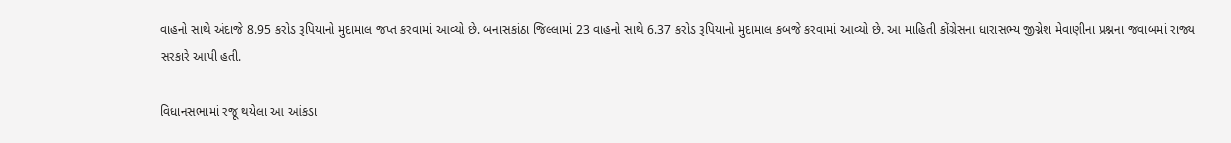વાહનો સાથે અંદાજે 8.95 કરોડ રૂપિયાનો મુદામાલ જપ્ત કરવામાં આવ્યો છે. બનાસકાંઠા જિલ્લામાં 23 વાહનો સાથે 6.37 કરોડ રૂપિયાનો મુદામાલ કબજે કરવામાં આવ્યો છે. આ માહિતી કોંગ્રેસના ધારાસભ્ય જીગ્નેશ મેવાણીના પ્રશ્નના જવાબમાં રાજ્ય સરકારે આપી હતી.

વિધાનસભામાં રજૂ થયેલા આ આંકડા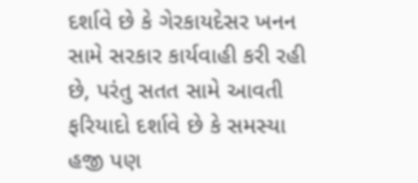દર્શાવે છે કે ગેરકાયદેસર ખનન સામે સરકાર કાર્યવાહી કરી રહી છે, પરંતુ સતત સામે આવતી ફરિયાદો દર્શાવે છે કે સમસ્યા હજી પણ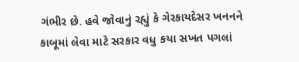ગંભીર છે. હવે જોવાનું રહ્યું કે ગેરકાયદેસર ખનનને કાબૂમાં લેવા માટે સરકાર વધુ કયા સખત પગલાં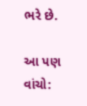ભરે છે.

આ પણ વાંચો: